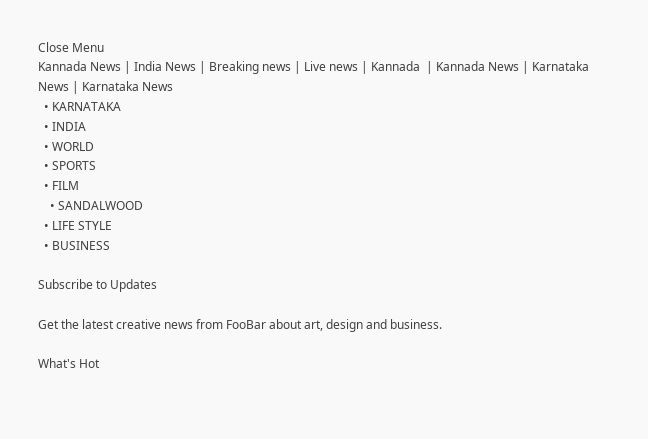Close Menu
Kannada News | India News | Breaking news | Live news | Kannada  | Kannada News | Karnataka News | Karnataka News
  • KARNATAKA
  • INDIA
  • WORLD
  • SPORTS
  • FILM
    • SANDALWOOD
  • LIFE STYLE
  • BUSINESS

Subscribe to Updates

Get the latest creative news from FooBar about art, design and business.

What's Hot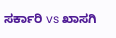ಸರ್ಕಾರಿ vs ಖಾಸಗಿ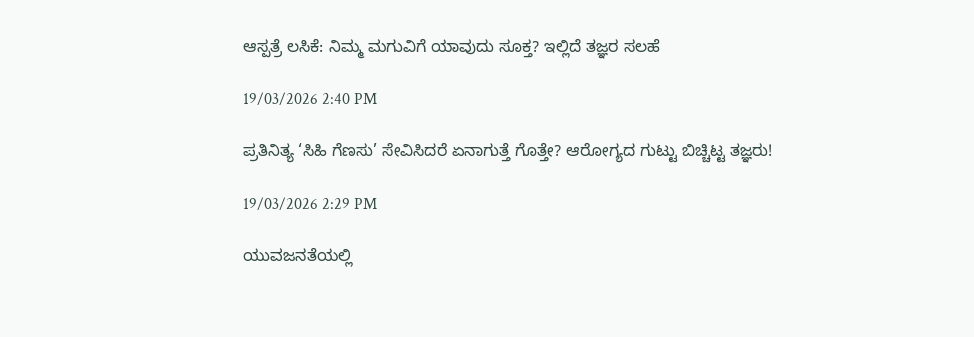ಆಸ್ಪತ್ರೆ ಲಸಿಕೆ: ನಿಮ್ಮ ಮಗುವಿಗೆ ಯಾವುದು ಸೂಕ್ತ? ಇಲ್ಲಿದೆ ತಜ್ಞರ ಸಲಹೆ

19/03/2026 2:40 PM

ಪ್ರತಿನಿತ್ಯ ‘ಸಿಹಿ ಗೆಣಸು’ ಸೇವಿಸಿದರೆ ಏನಾಗುತ್ತೆ ಗೊತ್ತೇ? ಆರೋಗ್ಯದ ಗುಟ್ಟು ಬಿಚ್ಚಿಟ್ಟ ತಜ್ಞರು!

19/03/2026 2:29 PM

ಯುವಜನತೆಯಲ್ಲಿ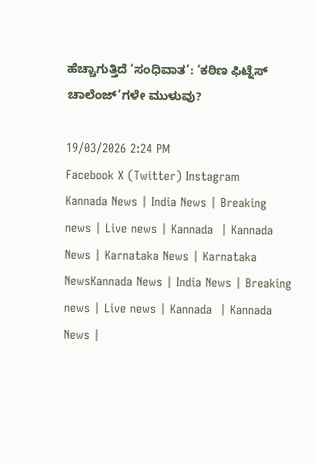ಹೆಚ್ಚಾಗುತ್ತಿದೆ ‘ಸಂಧಿವಾತ’: ‘ಕಠಿಣ ಫಿಟ್ನೆಸ್ ಚಾಲೆಂಜ್‌’ಗಳೇ ಮುಳುವು?

19/03/2026 2:24 PM
Facebook X (Twitter) Instagram
Kannada News | India News | Breaking news | Live news | Kannada  | Kannada News | Karnataka News | Karnataka NewsKannada News | India News | Breaking news | Live news | Kannada  | Kannada News |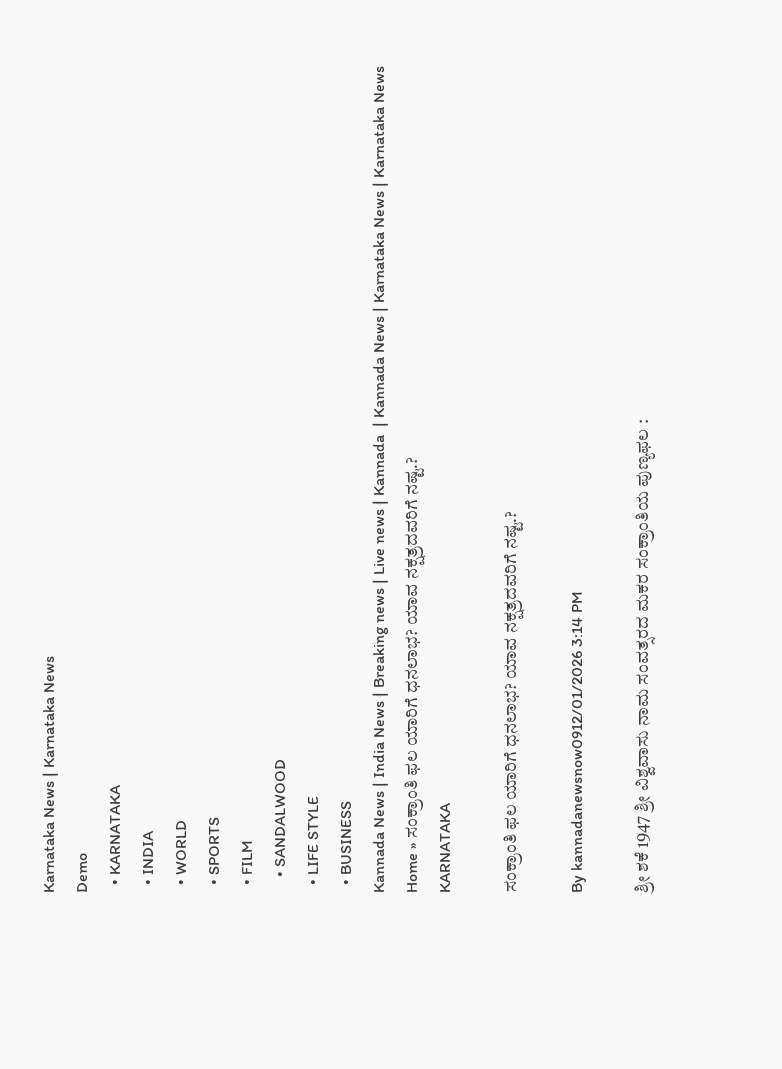Karnataka News | Karnataka News
Demo
  • KARNATAKA
  • INDIA
  • WORLD
  • SPORTS
  • FILM
    • SANDALWOOD
  • LIFE STYLE
  • BUSINESS
Kannada News | India News | Breaking news | Live news | Kannada  | Kannada News | Karnataka News | Karnataka News
Home » ಸಂಕ್ರಾಂತಿ ಫಲ ಯಾರಿಗೆ ಧನಲಾಭ? ಯಾವ ನಕ್ಷತ್ರದವರಿಗೆ ನಷ್ಟ.?
KARNATAKA

ಸಂಕ್ರಾಂತಿ ಫಲ ಯಾರಿಗೆ ಧನಲಾಭ? ಯಾವ ನಕ್ಷತ್ರದವರಿಗೆ ನಷ್ಟ.?

By kannadanewsnow0912/01/2026 3:14 PM

ಶ್ರೀ ಶಕೆ 1947 ಶ್ರೀ ವಿಶ್ವವಾಸು ನಾಮ ಸಂವತ್ಸರದ ಮಕರ ಸಂಕ್ರಾಂತಿಯ ಪುಣ್ಯಫಲ :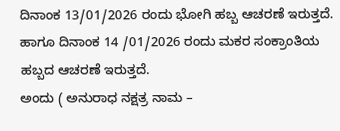ದಿನಾಂಕ 13/01/2026 ರಂದು ಭೋಗಿ ಹಬ್ಬ ಆಚರಣೆ ಇರುತ್ತದೆ. ಹಾಗೂ ದಿನಾಂಕ 14 /01/2026 ರಂದು ಮಕರ ಸಂಕ್ರಾಂತಿಯ ಹಬ್ಬದ ಆಚರಣೆ ಇರುತ್ತದೆ.
ಅಂದು ( ಅನುರಾಧ ನಕ್ಷತ್ರ ನಾಮ –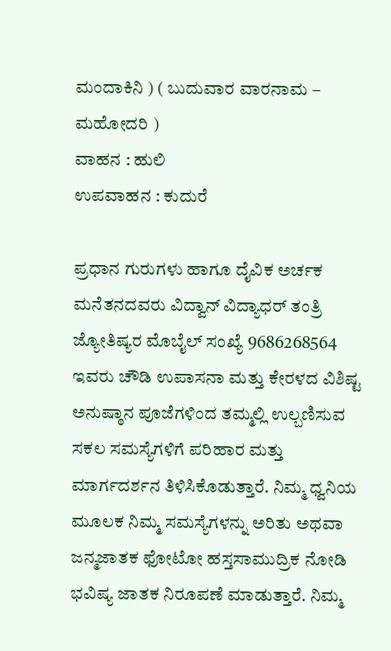ಮಂದಾಕಿನಿ ) ( ಬುದುವಾರ ವಾರನಾಮ – ಮಹೋದರಿ )
ವಾಹನ : ಹುಲಿ
ಉಪವಾಹನ : ಕುದುರೆ

ಪ್ರಧಾನ ಗುರುಗಳು ಹಾಗೂ ದೈವಿಕ ಅರ್ಚಕ ಮನೆತನದವರು ವಿದ್ವಾನ್ ವಿದ್ಯಾಧರ್ ತಂತ್ರಿ ಜ್ಯೋತಿಷ್ಯರ ಮೊಬೈಲ್ ಸಂಖ್ಯೆ 9686268564 ಇವರು ಚೌಡಿ ಉಪಾಸನಾ ಮತ್ತು ಕೇರಳದ ವಿಶಿಷ್ಟ ಅನುಷ್ಠಾನ ಪೂಜೆಗಳಿಂದ ತಮ್ಮಲ್ಲಿ ಉಲ್ಬಣಿಸುವ ಸಕಲ ಸಮಸ್ಯೆಗಳಿಗೆ ಪರಿಹಾರ ಮತ್ತು ಮಾರ್ಗದರ್ಶನ ತಿಳಿಸಿಕೊಡುತ್ತಾರೆ. ನಿಮ್ಮ ಧ್ವನಿಯ ಮೂಲಕ ನಿಮ್ಮ ಸಮಸ್ಯೆಗಳನ್ನು ಅರಿತು ಅಥವಾ ಜನ್ಮಜಾತಕ ಫೋಟೋ ಹಸ್ತಸಾಮುದ್ರಿಕ ನೋಡಿ ಭವಿಷ್ಯ ಜಾತಕ ನಿರೂಪಣೆ ಮಾಡುತ್ತಾರೆ. ನಿಮ್ಮ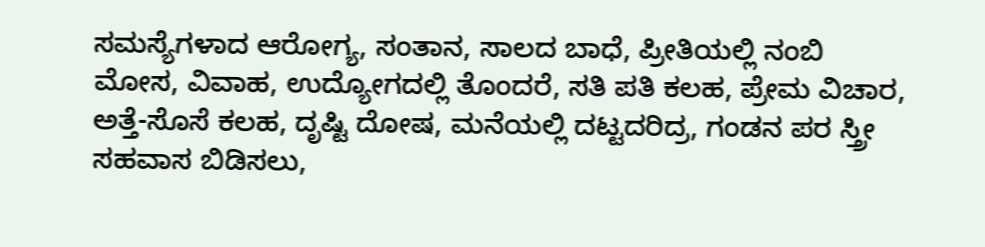ಸಮಸ್ಯೆಗಳಾದ ಆರೋಗ್ಯ, ಸಂತಾನ, ಸಾಲದ ಬಾಧೆ, ಪ್ರೀತಿಯಲ್ಲಿ ನಂಬಿ ಮೋಸ, ವಿವಾಹ, ಉದ್ಯೋಗದಲ್ಲಿ ತೊಂದರೆ, ಸತಿ ಪತಿ ಕಲಹ, ಪ್ರೇಮ ವಿಚಾರ, ಅತ್ತೆ-ಸೊಸೆ ಕಲಹ, ದೃಷ್ಟಿ ದೋಷ, ಮನೆಯಲ್ಲಿ ದಟ್ಟದರಿದ್ರ, ಗಂಡನ ಪರ ಸ್ತ್ರೀ ಸಹವಾಸ ಬಿಡಿಸಲು,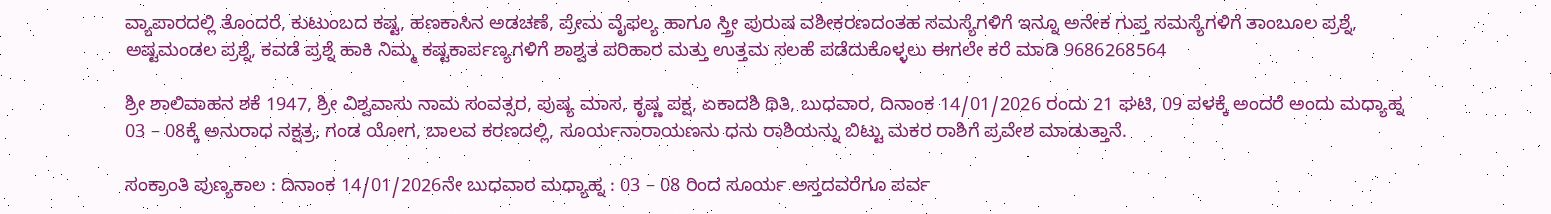ವ್ಯಾಪಾರದಲ್ಲಿ ತೊಂದರೆ, ಕುಟುಂಬದ ಕಷ್ಟ, ಹಣಕಾಸಿನ ಅಡಚಣೆ, ಪ್ರೇಮ ವೈಫಲ್ಯ ಹಾಗೂ ಸ್ತ್ರೀ ಪುರುಷ ವಶೀಕರಣದಂತಹ ಸಮಸ್ಯೆಗಳಿಗೆ ಇನ್ನೂ ಅನೇಕ ಗುಪ್ತ ಸಮಸ್ಯೆಗಳಿಗೆ ತಾಂಬೂಲ ಪ್ರಶ್ನೆ, ಅಷ್ಟಮಂಡಲ ಪ್ರಶ್ನೆ, ಕವಡೆ ಪ್ರಶ್ನೆ ಹಾಕಿ ನಿಮ್ಮ ಕಷ್ಟಕಾರ್ಪಣ್ಯಗಳಿಗೆ ಶಾಶ್ವತ ಪರಿಹಾರ ಮತ್ತು ಉತ್ತಮ ಸಲಹೆ ಪಡೆದುಕೊಳ್ಳಲು ಈಗಲೇ ಕರೆ ಮಾಡಿ 9686268564

ಶ್ರೀ ಶಾಲಿವಾಹನ ಶಕೆ 1947, ಶ್ರೀ ವಿಶ್ವವಾಸು ನಾಮ ಸಂವತ್ಸರ, ಪುಷ್ಯ ಮಾಸ, ಕೃಷ್ಣ ಪಕ್ಷ, ಏಕಾದಶಿ ಥಿತಿ, ಬುಧವಾರ, ದಿನಾಂಕ 14/01/2026 ರಂದು 21 ಘಟಿ, 09 ಪಳಕ್ಕೆ ಅಂದರೆ ಅಂದು ಮಧ್ಯಾಹ್ನ 03 – 08ಕ್ಕೆ ಅನುರಾಧ ನಕ್ಷತ್ರ, ಗಂಡ ಯೋಗ, ಬಾಲವ ಕರಣದಲ್ಲಿ, ಸೂರ್ಯನಾರಾಯಣನು ಧನು ರಾಶಿಯನ್ನು ಬಿಟ್ಟು ಮಕರ ರಾಶಿಗೆ ಪ್ರವೇಶ ಮಾಡುತ್ತಾನೆ.

ಸಂಕ್ರಾಂತಿ ಪುಣ್ಯಕಾಲ : ದಿನಾಂಕ 14/01/2026ನೇ ಬುಧವಾರ ಮಧ್ಯಾಹ್ನ : 03 – 08 ರಿಂದ ಸೂರ್ಯ ಅಸ್ತದವರೆಗೂ ಪರ್ವ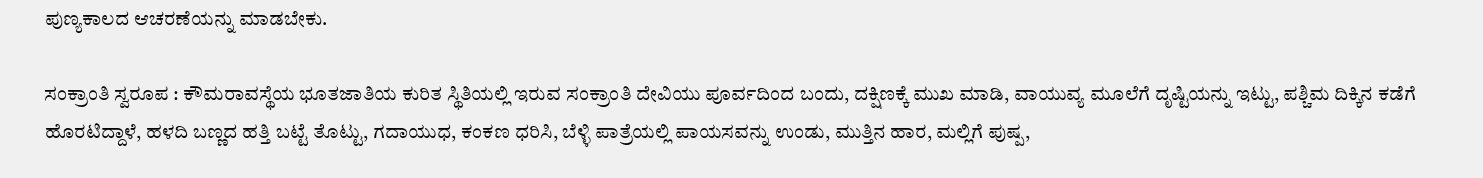ಪುಣ್ಯಕಾಲದ ಆಚರಣೆಯನ್ನು ಮಾಡಬೇಕು.

ಸಂಕ್ರಾಂತಿ ಸ್ವರೂಪ : ಕೌಮರಾವಸ್ಥೆಯ ಭೂತಜಾತಿಯ ಕುರಿತ ಸ್ಥಿತಿಯಲ್ಲಿ ಇರುವ ಸಂಕ್ರಾಂತಿ ದೇವಿಯು ಪೂರ್ವದಿಂದ ಬಂದು, ದಕ್ಷಿಣಕ್ಕೆ ಮುಖ ಮಾಡಿ, ವಾಯುವ್ಯ ಮೂಲೆಗೆ ದೃಷ್ಟಿಯನ್ನು ಇಟ್ಟು, ಪಶ್ಚಿಮ ದಿಕ್ಕಿನ ಕಡೆಗೆ ಹೊರಟಿದ್ದಾಳೆ, ಹಳದಿ ಬಣ್ಣದ ಹತ್ತಿ ಬಟ್ಟೆ ತೊಟ್ಟು, ಗದಾಯುಧ, ಕಂಕಣ ಧರಿಸಿ, ಬೆಳ್ಳಿ ಪಾತ್ರೆಯಲ್ಲಿ ಪಾಯಸವನ್ನು ಉಂಡು, ಮುತ್ತಿನ ಹಾರ, ಮಲ್ಲಿಗೆ ಪುಷ್ಪ,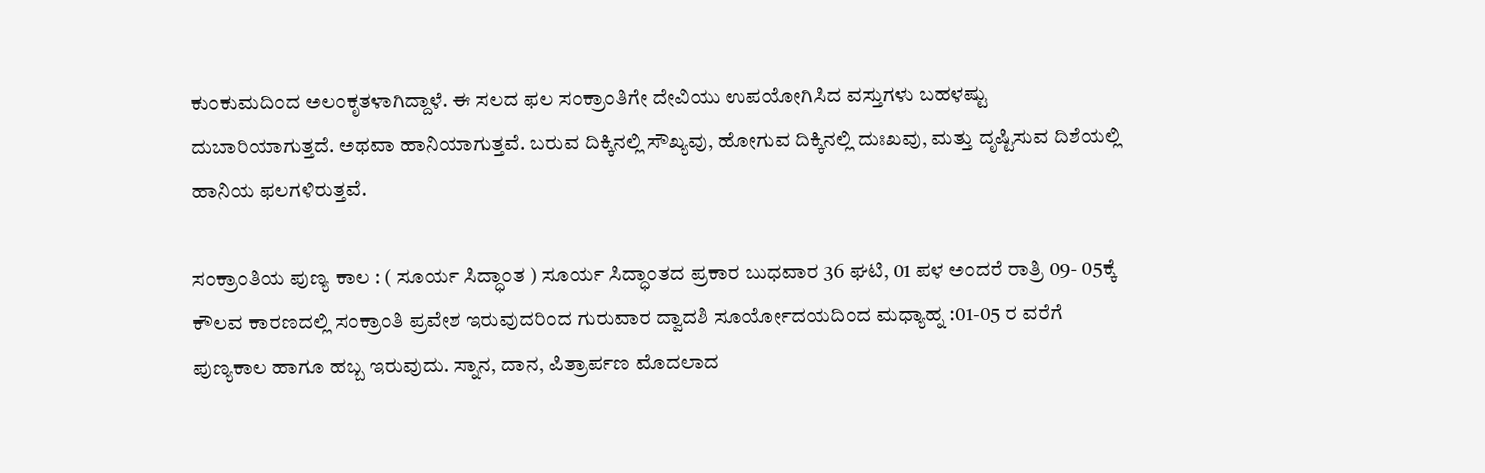ಕುಂಕುಮದಿಂದ ಅಲಂಕೃತಳಾಗಿದ್ದಾಳೆ. ಈ ಸಲದ ಫಲ ಸಂಕ್ರಾಂತಿಗೇ ದೇವಿಯು ಉಪಯೋಗಿಸಿದ ವಸ್ತುಗಳು ಬಹಳಷ್ಟು ದುಬಾರಿಯಾಗುತ್ತದೆ. ಅಥವಾ ಹಾನಿಯಾಗುತ್ತವೆ. ಬರುವ ದಿಕ್ಕಿನಲ್ಲಿ ಸೌಖ್ಯವು, ಹೋಗುವ ದಿಕ್ಕಿನಲ್ಲಿ ದುಃಖವು, ಮತ್ತು ದೃಷ್ಟಿಸುವ ದಿಶೆಯಲ್ಲಿ ಹಾನಿಯ ಫಲಗಳಿರುತ್ತವೆ.

ಸಂಕ್ರಾಂತಿಯ ಪುಣ್ಯ ಕಾಲ : ( ಸೂರ್ಯ ಸಿದ್ಧಾಂತ ) ಸೂರ್ಯ ಸಿದ್ಧಾಂತದ ಪ್ರಕಾರ ಬುಧವಾರ 36 ಘಟಿ, 01 ಪಳ ಅಂದರೆ ರಾತ್ರಿ 09- 05ಕ್ಕೆ ಕೌಲವ ಕಾರಣದಲ್ಲಿ ಸಂಕ್ರಾಂತಿ ಪ್ರವೇಶ ಇರುವುದರಿಂದ ಗುರುವಾರ ದ್ವಾದಶಿ ಸೂರ್ಯೋದಯದಿಂದ ಮಧ್ಯಾಹ್ನ :01-05 ರ ವರೆಗೆ ಪುಣ್ಯಕಾಲ ಹಾಗೂ ಹಬ್ಬ ಇರುವುದು. ಸ್ನಾನ, ದಾನ, ಪಿತ್ರಾರ್ಪಣ ಮೊದಲಾದ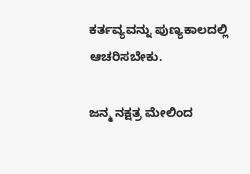ಕರ್ತವ್ಯವನ್ನು ಪುಣ್ಯಕಾಲದಲ್ಲಿ ಆಚರಿಸಬೇಕು.

ಜನ್ಮ ನಕ್ಷತ್ರ ಮೇಲಿಂದ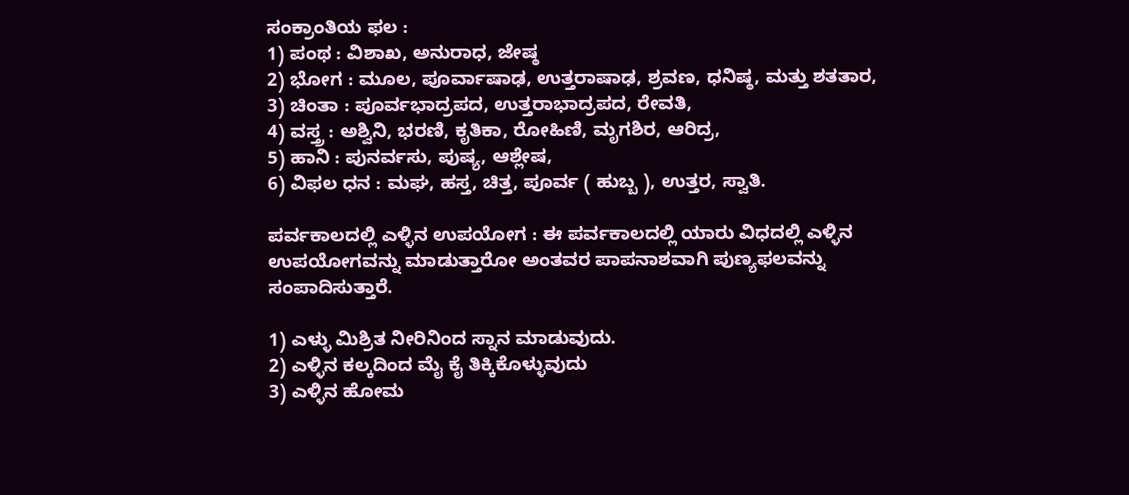ಸಂಕ್ರಾಂತಿಯ ಫಲ :
1) ಪಂಥ : ವಿಶಾಖ, ಅನುರಾಧ, ಜೇಷ್ಠ
2) ಭೋಗ : ಮೂಲ, ಪೂರ್ವಾಷಾಢ, ಉತ್ತರಾಷಾಢ, ಶ್ರವಣ, ಧನಿಷ್ಠ, ಮತ್ತು ಶತತಾರ,
3) ಚಿಂತಾ : ಪೂರ್ವಭಾದ್ರಪದ, ಉತ್ತರಾಭಾದ್ರಪದ, ರೇವತಿ,
4) ವಸ್ತ್ರ : ಅಶ್ವಿನಿ, ಭರಣಿ, ಕೃತಿಕಾ, ರೋಹಿಣಿ, ಮೃಗಶಿರ, ಆರಿದ್ರ,
5) ಹಾನಿ : ಪುನರ್ವಸು, ಪುಷ್ಯ, ಆಶ್ಲೇಷ,
6) ವಿಫಲ ಧನ : ಮಘ, ಹಸ್ತ, ಚಿತ್ತ, ಪೂರ್ವ ( ಹುಬ್ಬ ), ಉತ್ತರ, ಸ್ವಾತಿ.

ಪರ್ವಕಾಲದಲ್ಲಿ ಎಳ್ಳಿನ ಉಪಯೋಗ : ಈ ಪರ್ವಕಾಲದಲ್ಲಿ ಯಾರು ವಿಧದಲ್ಲಿ ಎಳ್ಳಿನ ಉಪಯೋಗವನ್ನು ಮಾಡುತ್ತಾರೋ ಅಂತವರ ಪಾಪನಾಶವಾಗಿ ಪುಣ್ಯಫಲವನ್ನು ಸಂಪಾದಿಸುತ್ತಾರೆ.

1) ಎಳ್ಳು ಮಿಶ್ರಿತ ನೀರಿನಿಂದ ಸ್ನಾನ ಮಾಡುವುದು.
2) ಎಳ್ಳಿನ ಕಲ್ಕದಿಂದ ಮೈ ಕೈ ತಿಕ್ಕಿಕೊಳ್ಳುವುದು
3) ಎಳ್ಳಿನ ಹೋಮ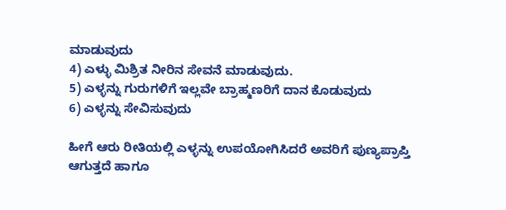ಮಾಡುವುದು
4) ಎಳ್ಳು ಮಿಶ್ರಿತ ನೀರಿನ ಸೇವನೆ ಮಾಡುವುದು.
5) ಎಳ್ಳನ್ನು ಗುರುಗಳಿಗೆ ಇಲ್ಲವೇ ಬ್ರಾಹ್ಮಣರಿಗೆ ದಾನ ಕೊಡುವುದು
6) ಎಳ್ಳನ್ನು ಸೇವಿಸುವುದು

ಹೀಗೆ ಆರು ರೀತಿಯಲ್ಲಿ ಎಳ್ಳನ್ನು ಉಪಯೋಗಿಸಿದರೆ ಅವರಿಗೆ ಪುಣ್ಯಪ್ರಾಪ್ತಿ ಆಗುತ್ತದೆ ಹಾಗೂ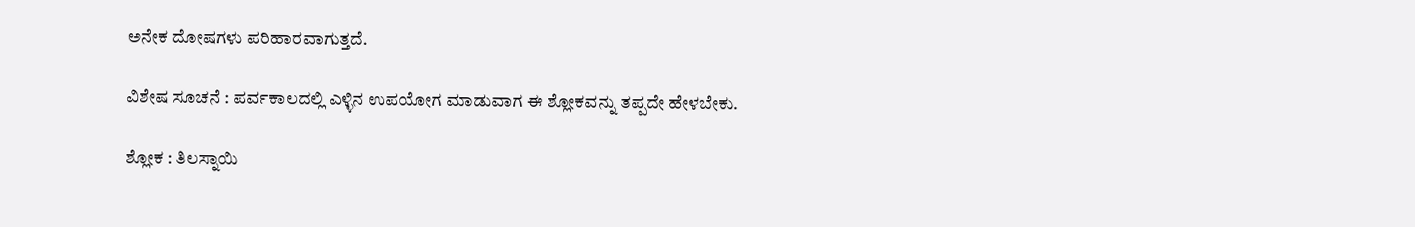ಅನೇಕ ದೋಷಗಳು ಪರಿಹಾರವಾಗುತ್ತದೆ.

ವಿಶೇಷ ಸೂಚನೆ : ಪರ್ವಕಾಲದಲ್ಲಿ ಎಳ್ಳಿನ ಉಪಯೋಗ ಮಾಡುವಾಗ ಈ ಶ್ಲೋಕವನ್ನು ತಪ್ಪದೇ ಹೇಳಬೇಕು.

ಶ್ಲೋಕ : ತಿಲಸ್ನಾಯಿ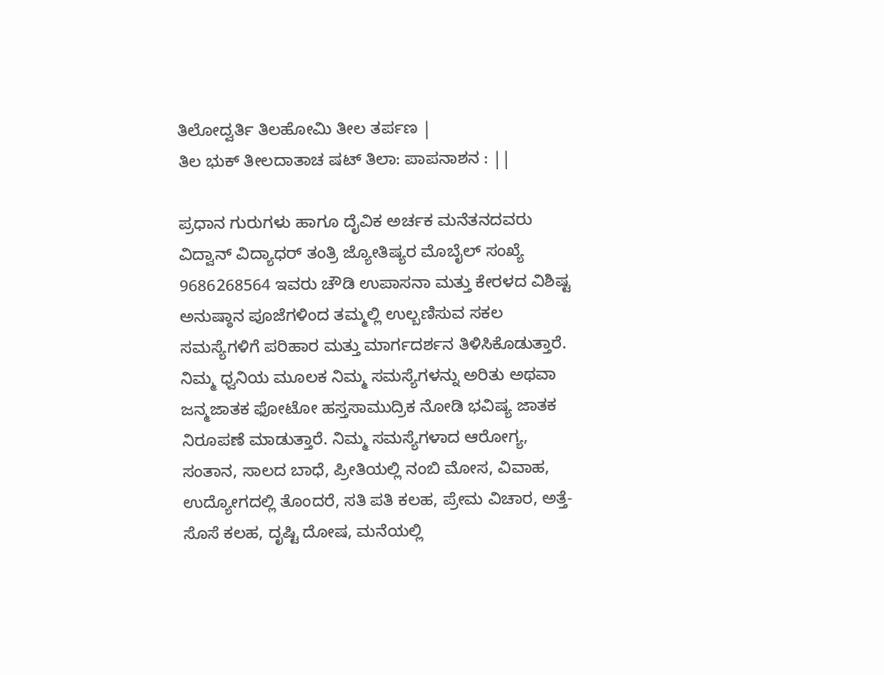ತಿಲೋದ್ವರ್ತಿ ತಿಲಹೋಮಿ ತೀಲ ತರ್ಪಣ |
ತಿಲ ಭುಕ್ ತೀಲದಾತಾಚ ಷಟ್ ತಿಲಾ: ಪಾಪನಾಶನ : ||

ಪ್ರಧಾನ ಗುರುಗಳು ಹಾಗೂ ದೈವಿಕ ಅರ್ಚಕ ಮನೆತನದವರು ವಿದ್ವಾನ್ ವಿದ್ಯಾಧರ್ ತಂತ್ರಿ ಜ್ಯೋತಿಷ್ಯರ ಮೊಬೈಲ್ ಸಂಖ್ಯೆ 9686268564 ಇವರು ಚೌಡಿ ಉಪಾಸನಾ ಮತ್ತು ಕೇರಳದ ವಿಶಿಷ್ಟ ಅನುಷ್ಠಾನ ಪೂಜೆಗಳಿಂದ ತಮ್ಮಲ್ಲಿ ಉಲ್ಬಣಿಸುವ ಸಕಲ ಸಮಸ್ಯೆಗಳಿಗೆ ಪರಿಹಾರ ಮತ್ತು ಮಾರ್ಗದರ್ಶನ ತಿಳಿಸಿಕೊಡುತ್ತಾರೆ. ನಿಮ್ಮ ಧ್ವನಿಯ ಮೂಲಕ ನಿಮ್ಮ ಸಮಸ್ಯೆಗಳನ್ನು ಅರಿತು ಅಥವಾ ಜನ್ಮಜಾತಕ ಫೋಟೋ ಹಸ್ತಸಾಮುದ್ರಿಕ ನೋಡಿ ಭವಿಷ್ಯ ಜಾತಕ ನಿರೂಪಣೆ ಮಾಡುತ್ತಾರೆ. ನಿಮ್ಮ ಸಮಸ್ಯೆಗಳಾದ ಆರೋಗ್ಯ, ಸಂತಾನ, ಸಾಲದ ಬಾಧೆ, ಪ್ರೀತಿಯಲ್ಲಿ ನಂಬಿ ಮೋಸ, ವಿವಾಹ, ಉದ್ಯೋಗದಲ್ಲಿ ತೊಂದರೆ, ಸತಿ ಪತಿ ಕಲಹ, ಪ್ರೇಮ ವಿಚಾರ, ಅತ್ತೆ-ಸೊಸೆ ಕಲಹ, ದೃಷ್ಟಿ ದೋಷ, ಮನೆಯಲ್ಲಿ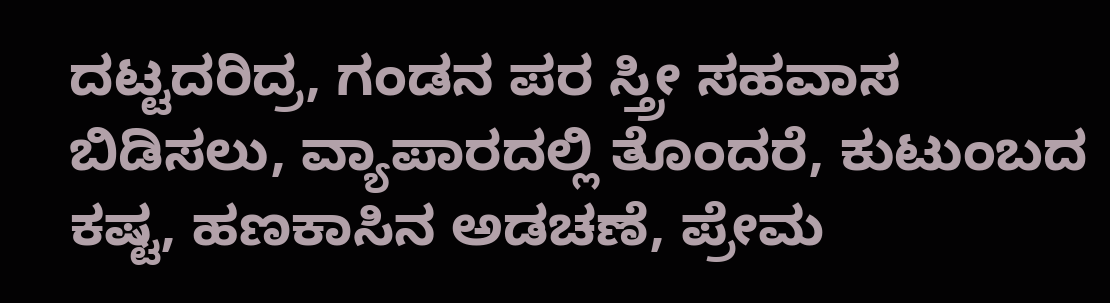ದಟ್ಟದರಿದ್ರ, ಗಂಡನ ಪರ ಸ್ತ್ರೀ ಸಹವಾಸ ಬಿಡಿಸಲು, ವ್ಯಾಪಾರದಲ್ಲಿ ತೊಂದರೆ, ಕುಟುಂಬದ ಕಷ್ಟ, ಹಣಕಾಸಿನ ಅಡಚಣೆ, ಪ್ರೇಮ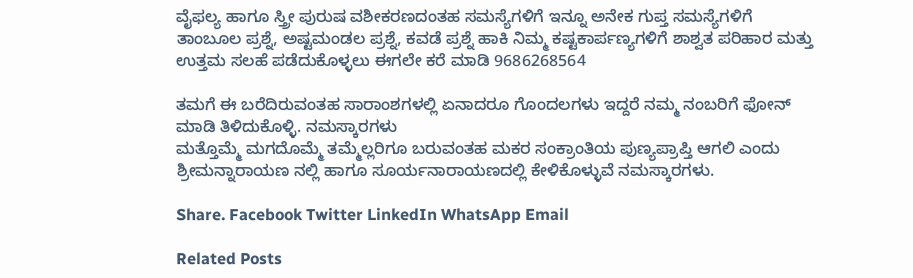ವೈಫಲ್ಯ ಹಾಗೂ ಸ್ತ್ರೀ ಪುರುಷ ವಶೀಕರಣದಂತಹ ಸಮಸ್ಯೆಗಳಿಗೆ ಇನ್ನೂ ಅನೇಕ ಗುಪ್ತ ಸಮಸ್ಯೆಗಳಿಗೆ ತಾಂಬೂಲ ಪ್ರಶ್ನೆ, ಅಷ್ಟಮಂಡಲ ಪ್ರಶ್ನೆ, ಕವಡೆ ಪ್ರಶ್ನೆ ಹಾಕಿ ನಿಮ್ಮ ಕಷ್ಟಕಾರ್ಪಣ್ಯಗಳಿಗೆ ಶಾಶ್ವತ ಪರಿಹಾರ ಮತ್ತು ಉತ್ತಮ ಸಲಹೆ ಪಡೆದುಕೊಳ್ಳಲು ಈಗಲೇ ಕರೆ ಮಾಡಿ 9686268564

ತಮಗೆ ಈ ಬರೆದಿರುವಂತಹ ಸಾರಾಂಶಗಳಲ್ಲಿ ಏನಾದರೂ ಗೊಂದಲಗಳು ಇದ್ದರೆ ನಮ್ಮ ನಂಬರಿಗೆ ಫೋನ್ ಮಾಡಿ ತಿಳಿದುಕೊಳ್ಳಿ. ನಮಸ್ಕಾರಗಳು
ಮತ್ತೊಮ್ಮೆ ಮಗದೊಮ್ಮೆ ತಮ್ಮೆಲ್ಲರಿಗೂ ಬರುವಂತಹ ಮಕರ ಸಂಕ್ರಾಂತಿಯ ಪುಣ್ಯಪ್ರಾಪ್ತಿ ಆಗಲಿ ಎಂದು ಶ್ರೀಮನ್ನಾರಾಯಣ ನಲ್ಲಿ ಹಾಗೂ ಸೂರ್ಯನಾರಾಯಣದಲ್ಲಿ ಕೇಳಿಕೊಳ್ಳುವೆ ನಮಸ್ಕಾರಗಳು.

Share. Facebook Twitter LinkedIn WhatsApp Email

Related Posts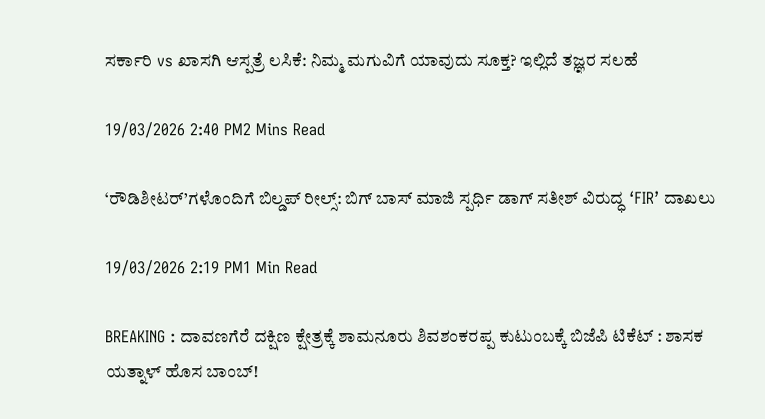ಸರ್ಕಾರಿ vs ಖಾಸಗಿ ಆಸ್ಪತ್ರೆ ಲಸಿಕೆ: ನಿಮ್ಮ ಮಗುವಿಗೆ ಯಾವುದು ಸೂಕ್ತ? ಇಲ್ಲಿದೆ ತಜ್ಞರ ಸಲಹೆ

19/03/2026 2:40 PM2 Mins Read

‘ರೌಡಿಶೀಟರ್‌’ಗಳೊಂದಿಗೆ ಬಿಲ್ಡಪ್ ರೀಲ್ಸ್: ಬಿಗ್ ಬಾಸ್ ಮಾಜಿ ಸ್ಪರ್ಧಿ ಡಾಗ್ ಸತೀಶ್ ವಿರುದ್ಧ ‘FIR’ ದಾಖಲು

19/03/2026 2:19 PM1 Min Read

BREAKING : ದಾವಣಗೆರೆ ದಕ್ಷಿಣ ಕ್ಷೇತ್ರಕ್ಕೆ ಶಾಮನೂರು ಶಿವಶಂಕರಪ್ಪ ಕುಟುಂಬಕ್ಕೆ ಬಿಜೆಪಿ ಟಿಕೆಟ್ : ಶಾಸಕ ಯತ್ನಾಳ್ ಹೊಸ ಬಾಂಬ್!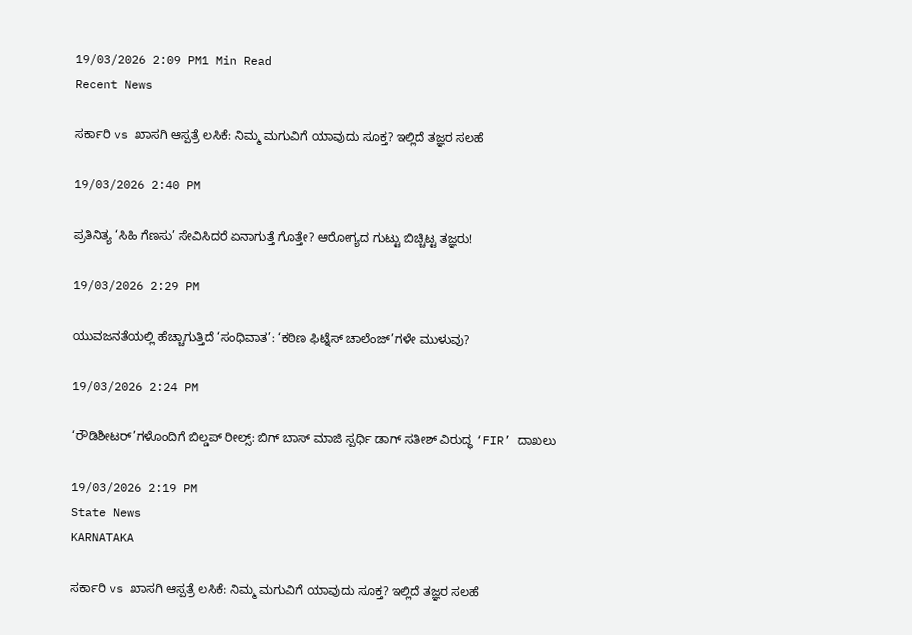19/03/2026 2:09 PM1 Min Read
Recent News

ಸರ್ಕಾರಿ vs ಖಾಸಗಿ ಆಸ್ಪತ್ರೆ ಲಸಿಕೆ: ನಿಮ್ಮ ಮಗುವಿಗೆ ಯಾವುದು ಸೂಕ್ತ? ಇಲ್ಲಿದೆ ತಜ್ಞರ ಸಲಹೆ

19/03/2026 2:40 PM

ಪ್ರತಿನಿತ್ಯ ‘ಸಿಹಿ ಗೆಣಸು’ ಸೇವಿಸಿದರೆ ಏನಾಗುತ್ತೆ ಗೊತ್ತೇ? ಆರೋಗ್ಯದ ಗುಟ್ಟು ಬಿಚ್ಚಿಟ್ಟ ತಜ್ಞರು!

19/03/2026 2:29 PM

ಯುವಜನತೆಯಲ್ಲಿ ಹೆಚ್ಚಾಗುತ್ತಿದೆ ‘ಸಂಧಿವಾತ’: ‘ಕಠಿಣ ಫಿಟ್ನೆಸ್ ಚಾಲೆಂಜ್‌’ಗಳೇ ಮುಳುವು?

19/03/2026 2:24 PM

‘ರೌಡಿಶೀಟರ್‌’ಗಳೊಂದಿಗೆ ಬಿಲ್ಡಪ್ ರೀಲ್ಸ್: ಬಿಗ್ ಬಾಸ್ ಮಾಜಿ ಸ್ಪರ್ಧಿ ಡಾಗ್ ಸತೀಶ್ ವಿರುದ್ಧ ‘FIR’ ದಾಖಲು

19/03/2026 2:19 PM
State News
KARNATAKA

ಸರ್ಕಾರಿ vs ಖಾಸಗಿ ಆಸ್ಪತ್ರೆ ಲಸಿಕೆ: ನಿಮ್ಮ ಮಗುವಿಗೆ ಯಾವುದು ಸೂಕ್ತ? ಇಲ್ಲಿದೆ ತಜ್ಞರ ಸಲಹೆ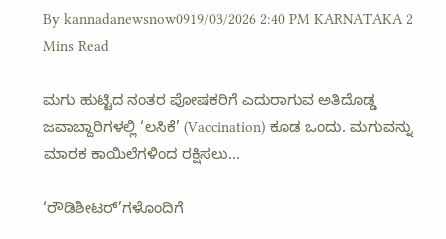By kannadanewsnow0919/03/2026 2:40 PM KARNATAKA 2 Mins Read

ಮಗು ಹುಟ್ಟಿದ ನಂತರ ಪೋಷಕರಿಗೆ ಎದುರಾಗುವ ಅತಿದೊಡ್ಡ ಜವಾಬ್ದಾರಿಗಳಲ್ಲಿ ‘ಲಸಿಕೆ’ (Vaccination) ಕೂಡ ಒಂದು. ಮಗುವನ್ನು ಮಾರಕ ಕಾಯಿಲೆಗಳಿಂದ ರಕ್ಷಿಸಲು…

‘ರೌಡಿಶೀಟರ್‌’ಗಳೊಂದಿಗೆ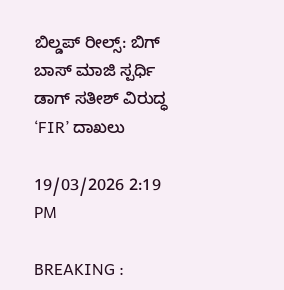ಬಿಲ್ಡಪ್ ರೀಲ್ಸ್: ಬಿಗ್ ಬಾಸ್ ಮಾಜಿ ಸ್ಪರ್ಧಿ ಡಾಗ್ ಸತೀಶ್ ವಿರುದ್ಧ ‘FIR’ ದಾಖಲು

19/03/2026 2:19 PM

BREAKING :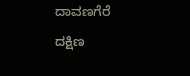ದಾವಣಗೆರೆ ದಕ್ಷಿಣ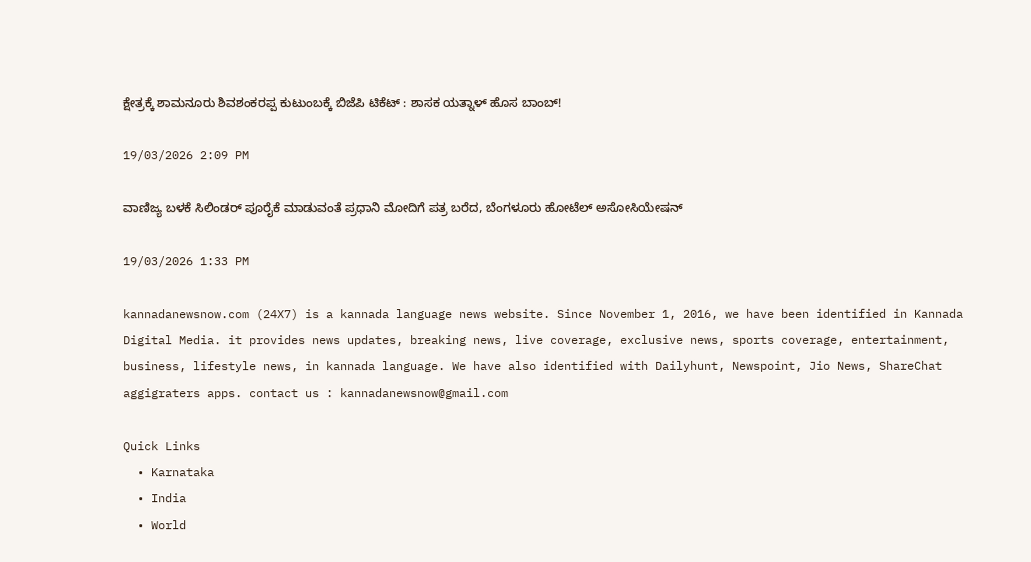ಕ್ಷೇತ್ರಕ್ಕೆ ಶಾಮನೂರು ಶಿವಶಂಕರಪ್ಪ ಕುಟುಂಬಕ್ಕೆ ಬಿಜೆಪಿ ಟಿಕೆಟ್ : ಶಾಸಕ ಯತ್ನಾಳ್ ಹೊಸ ಬಾಂಬ್!

19/03/2026 2:09 PM

ವಾಣಿಜ್ಯ ಬಳಕೆ ಸಿಲಿಂಡರ್ ಪೂರೈಕೆ ಮಾಡುವಂತೆ ಪ್ರಧಾನಿ ಮೋದಿಗೆ ಪತ್ರ ಬರೆದ, ಬೆಂಗಳೂರು ಹೋಟೆಲ್ ಅಸೋಸಿಯೇಷನ್

19/03/2026 1:33 PM

kannadanewsnow.com (24X7) is a kannada language news website. Since November 1, 2016, we have been identified in Kannada Digital Media. it provides news updates, breaking news, live coverage, exclusive news, sports coverage, entertainment, business, lifestyle news, in kannada language. We have also identified with Dailyhunt, Newspoint, Jio News, ShareChat aggigraters apps. contact us : kannadanewsnow@gmail.com

Quick Links
  • Karnataka
  • India
  • World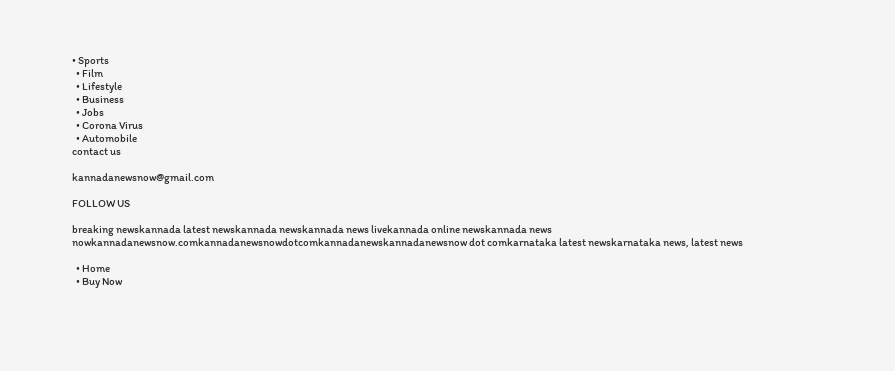• Sports
  • Film
  • Lifestyle
  • Business
  • Jobs
  • Corona Virus
  • Automobile
contact us

kannadanewsnow@gmail.com

FOLLOW US

breaking newskannada latest newskannada newskannada news livekannada online newskannada news nowkannadanewsnow.comkannadanewsnowdotcomkannadanewskannadanewsnow dot comkarnataka latest newskarnataka news, latest news

  • Home
  • Buy Now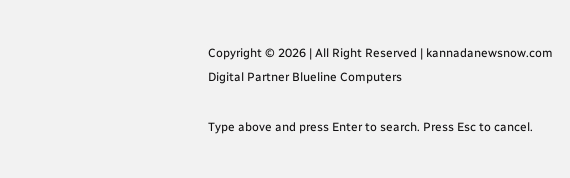Copyright © 2026 | All Right Reserved | kannadanewsnow.com
Digital Partner Blueline Computers

Type above and press Enter to search. Press Esc to cancel.